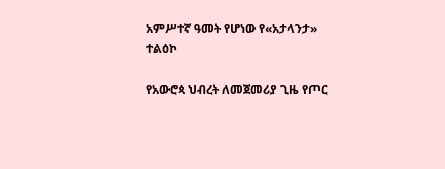አምሥተኛ ዓመት የሆነው የ«አታላንታ» ተልዕኮ

የአውሮጳ ህብረት ለመጀመሪያ ጊዜ የጦር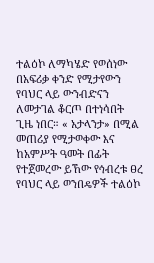ተልዕኮ ለማካሄድ የወሰነው በአፍሪቃ ቀንድ የሚታየውን የባህር ላይ ውንብድናን ለመታገል ቆርጦ በተነሳበት ጊዜ ነበር። « አታላንታ» በሚል መጠሪያ የሚታወቀው እና ከአምሥት ዓመት በፊት የተጀመረው ይኸው የኅብረቱ ፀረ የባህር ላይ ወንበዴዎች ተልዕኮ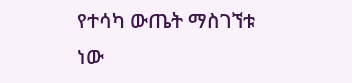የተሳካ ውጤት ማስገኘቱ ነው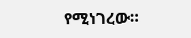የሚነገረው።